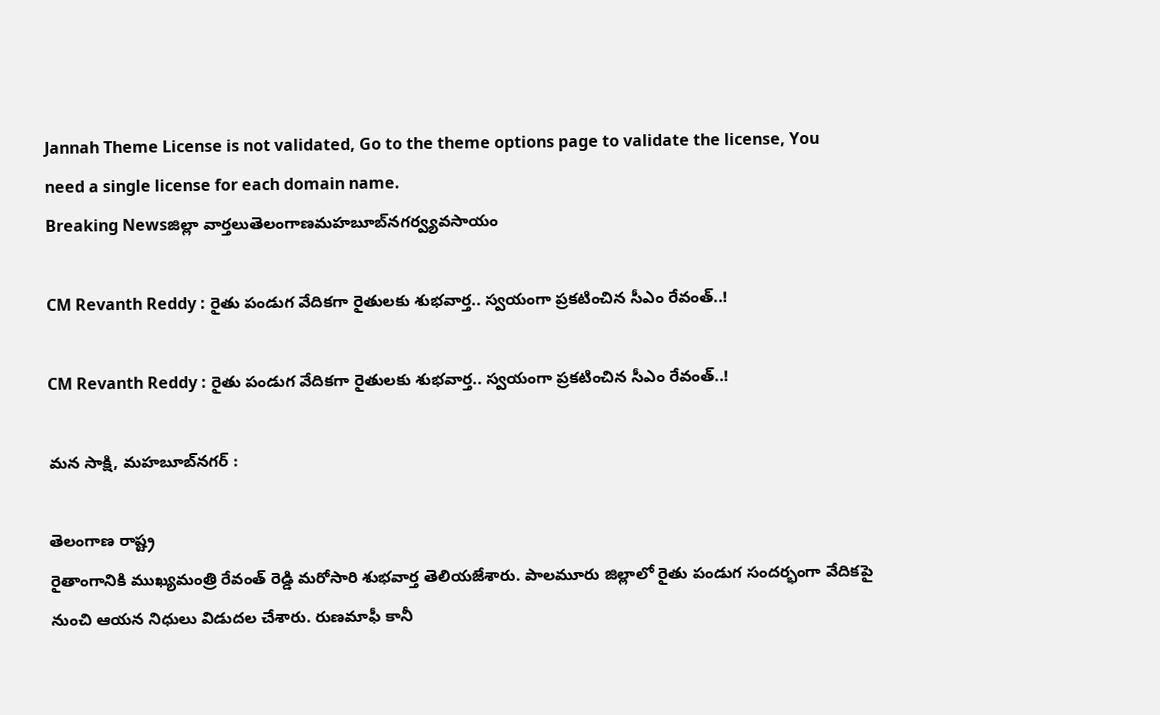Jannah Theme License is not validated, Go to the theme options page to validate the license, You need a single license for each domain name.
Breaking Newsజిల్లా వార్తలుతెలంగాణమహబూబ్‌నగర్వ్యవసాయం

CM Revanth Reddy : రైతు పండుగ వేదికగా రైతులకు శుభవార్త.. స్వయంగా ప్రకటించిన సీఎం రేవంత్..!

CM Revanth Reddy : రైతు పండుగ వేదికగా రైతులకు శుభవార్త.. స్వయంగా ప్రకటించిన సీఎం రేవంత్..!

మన సాక్షి, మహబూబ్‌నగర్ :

తెలంగాణ రాష్ట్ర
రైతాంగానికి ముఖ్యమంత్రి రేవంత్ రెడ్డి మరోసారి శుభవార్త తెలియజేశారు. పాలమూరు జిల్లాలో రైతు పండుగ సందర్భంగా వేదికపై నుంచి ఆయన నిధులు విడుదల చేశారు. రుణమాఫీ కానీ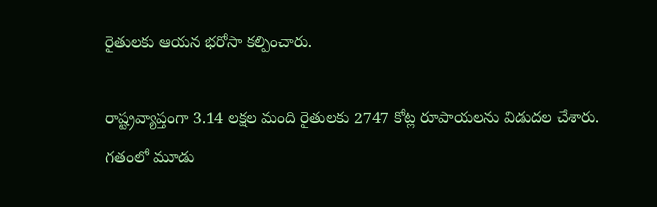రైతులకు ఆయన భరోసా కల్పించారు.

రాష్ట్రవ్యాప్తంగా 3.14 లక్షల మంది రైతులకు 2747 కోట్ల రూపాయలను విడుదల చేశారు. గతంలో మూడు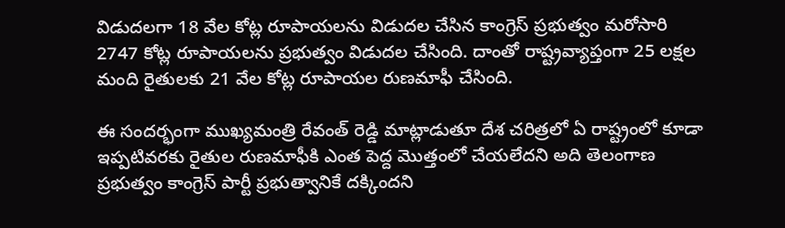విడుదలగా 18 వేల కోట్ల రూపాయలను విడుదల చేసిన కాంగ్రెస్ ప్రభుత్వం మరోసారి 2747 కోట్ల రూపాయలను ప్రభుత్వం విడుదల చేసింది. దాంతో రాష్ట్రవ్యాప్తంగా 25 లక్షల మంది రైతులకు 21 వేల కోట్ల రూపాయల రుణమాఫీ చేసింది.

ఈ సందర్భంగా ముఖ్యమంత్రి రేవంత్ రెడ్డి మాట్లాడుతూ దేశ చరిత్రలో ఏ రాష్ట్రంలో కూడా ఇప్పటివరకు రైతుల రుణమాఫీకి ఎంత పెద్ద మొత్తంలో చేయలేదని అది తెలంగాణ ప్రభుత్వం కాంగ్రెస్ పార్టీ ప్రభుత్వానికే దక్కిందని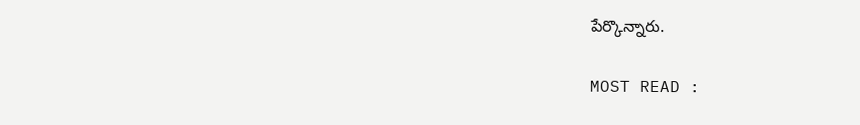పేర్కొన్నారు.

MOST READ :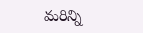మరిన్ని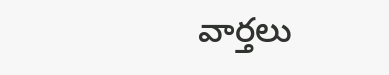వార్తలు